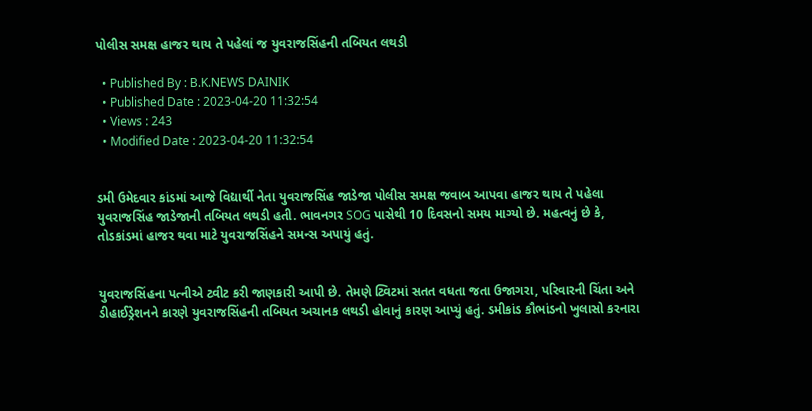પોલીસ સમક્ષ હાજર થાય તે પહેલાં જ યુવરાજસિંહની તબિયત લથડી

  • Published By : B.K.NEWS DAINIK
  • Published Date : 2023-04-20 11:32:54
  • Views : 243
  • Modified Date : 2023-04-20 11:32:54


ડમી ઉમેદવાર કાંડમાં આજે વિદ્યાર્થી નેતા યુવરાજસિંહ જાડેજા પોલીસ સમક્ષ જવાબ આપવા હાજર થાય તે પહેલા યુવરાજસિંહ જાડેજાની તબિયત લથડી હતી. ભાવનગર SOG પાસેથી 10 દિવસનો સમય માગ્યો છે. મહત્વનું છે કે, તોડકાંડમાં હાજર થવા માટે યુવરાજસિંહને સમન્સ અપાયું હતું.


યુવરાજસિંહના પત્નીએ ટ્વીટ કરી જાણકારી આપી છે. તેમણે ટ્વિટમાં સતત વધતા જતા ઉજાગરા, પરિવારની ચિંતા અને ડીહાઈડ્રેશનને કારણે યુવરાજસિંહની તબિયત અચાનક લથડી હોવાનું કારણ આપ્યું હતું. ડમીકાંડ કૌભાંડનો ખુલાસો કરનારા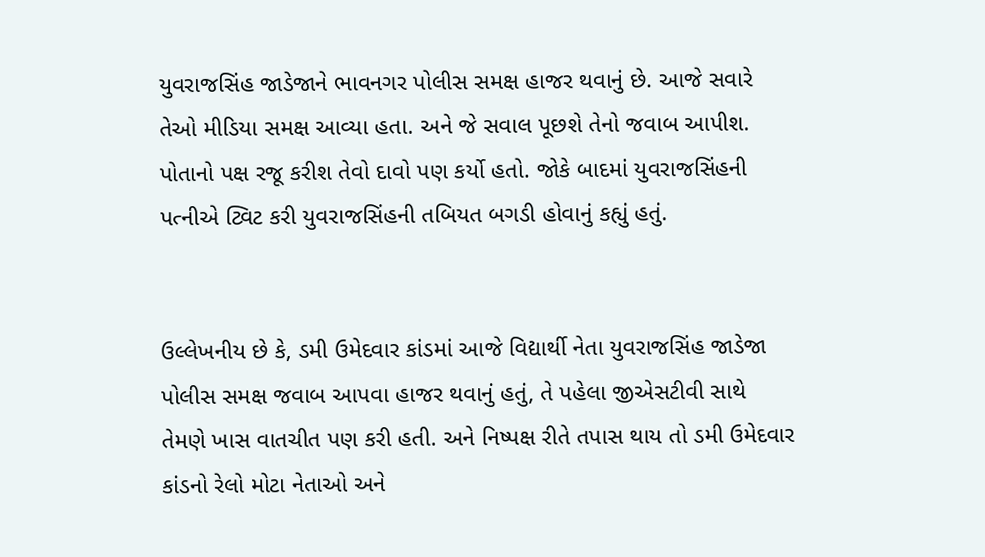યુવરાજસિંહ જાડેજાને ભાવનગર પોલીસ સમક્ષ હાજર થવાનું છે. આજે સવારે તેઓ મીડિયા સમક્ષ આવ્યા હતા. અને જે સવાલ પૂછશે તેનો જવાબ આપીશ. પોતાનો પક્ષ રજૂ કરીશ તેવો દાવો પણ કર્યો હતો. જોકે બાદમાં યુવરાજસિંહની પત્નીએ ટ્વિટ કરી યુવરાજસિંહની તબિયત બગડી હોવાનું કહ્યું હતું.


ઉલ્લેખનીય છે કે, ડમી ઉમેદવાર કાંડમાં આજે વિદ્યાર્થી નેતા યુવરાજસિંહ જાડેજા પોલીસ સમક્ષ જવાબ આપવા હાજર થવાનું હતું, તે પહેલા જીએસટીવી સાથે તેમણે ખાસ વાતચીત પણ કરી હતી. અને નિષ્પક્ષ રીતે તપાસ થાય તો ડમી ઉમેદવાર કાંડનો રેલો મોટા નેતાઓ અને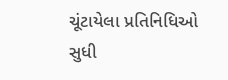ચૂંટાયેલા પ્રતિનિધિઓ સુધી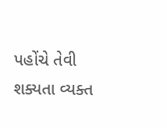પહોંચે તેવી શક્યતા વ્યક્ત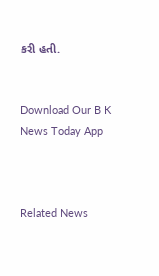કરી હતી.


Download Our B K News Today App



Related News